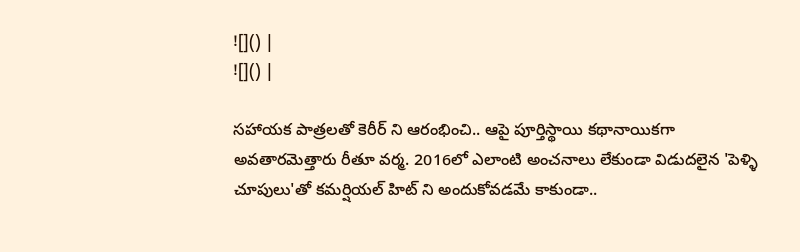![]() |
![]() |

సహాయక పాత్రలతో కెరీర్ ని ఆరంభించి.. ఆపై పూర్తిస్థాయి కథానాయికగా అవతారమెత్తారు రీతూ వర్మ. 2016లో ఎలాంటి అంచనాలు లేకుండా విడుదలైన 'పెళ్ళి చూపులు'తో కమర్షియల్ హిట్ ని అందుకోవడమే కాకుండా..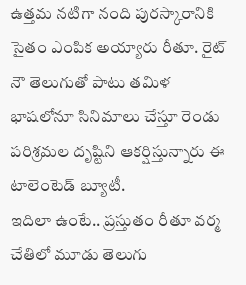ఉత్తమ నటిగా నంది పురస్కారానికి సైతం ఎంపిక అయ్యారు రీతూ. రైట్ నౌ తెలుగుతో పాటు తమిళ భాషలోనూ సినిమాలు చేస్తూ రెండు పరిశ్రమల దృష్టిని ఆకర్షిస్తున్నారు ఈ టాలెంటెడ్ బ్యూటీ.
ఇదిలా ఉంటే.. ప్రస్తుతం రీతూ వర్మ చేతిలో మూడు తెలుగు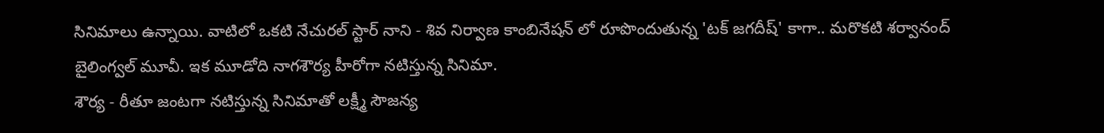సినిమాలు ఉన్నాయి. వాటిలో ఒకటి నేచురల్ స్టార్ నాని - శివ నిర్వాణ కాంబినేషన్ లో రూపొందుతున్న 'టక్ జగదీష్' కాగా.. మరొకటి శర్వానంద్ బైలింగ్వల్ మూవీ. ఇక మూడోది నాగశౌర్య హీరోగా నటిస్తున్న సినిమా.
శౌర్య - రీతూ జంటగా నటిస్తున్న సినిమాతో లక్ష్మీ సౌజన్య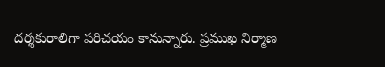దర్శకురాలిగా పరిచయం కానున్నారు. ప్రముఖ నిర్మాణ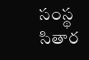సంస్థ సితార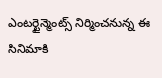ఎంటర్టైన్మెంట్స్ నిర్మించనున్న ఈ సినిమాకి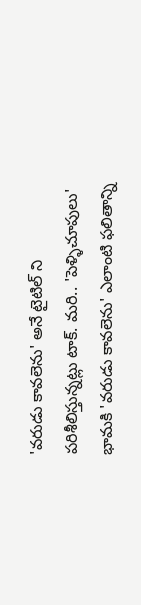'వరుడు కావలెను' అనే టైటిల్ ని పరిశీలిస్తున్నట్లు టాక్. మరి.. 'పెళ్ళిచూపులు' భామకి 'వరుడు కావలెను' ఎలాంటి ఫలితాన్ని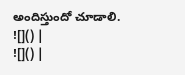అందిస్తుందో చూడాలి.
![]() |
![]() |